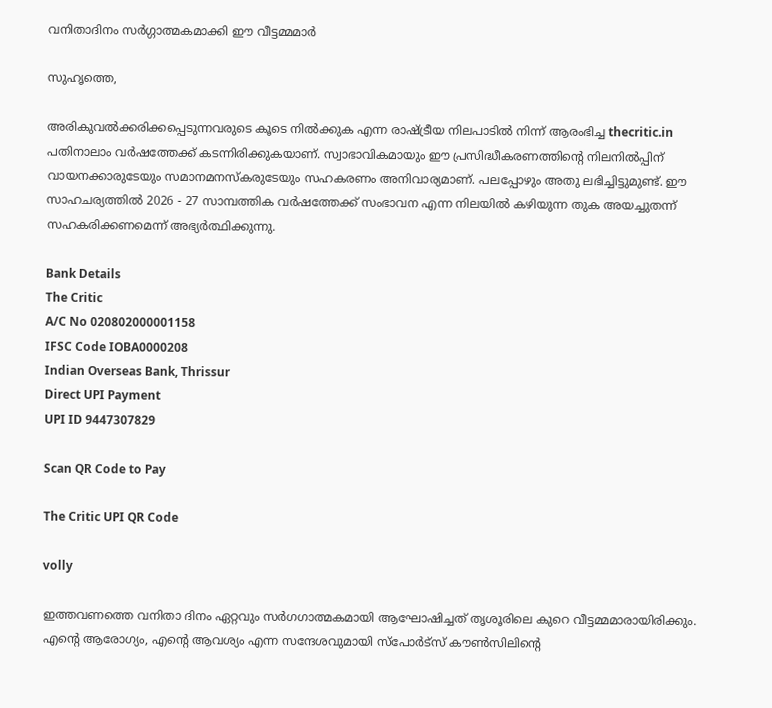വനിതാദിനം സര്‍ഗ്ഗാത്മകമാക്കി ഈ വീട്ടമ്മമാര്‍

സുഹൃത്തെ,

അരികുവല്‍ക്കരിക്കപ്പെടുന്നവരുടെ കൂടെ നില്‍ക്കുക എന്ന രാഷ്ട്രീയ നിലപാടില്‍ നിന്ന് ആരംഭിച്ച thecritic.in പതിനാലാം വര്‍ഷത്തേക്ക് കടന്നിരിക്കുകയാണ്. സ്വാഭാവികമായും ഈ പ്രസിദ്ധീകരണത്തിന്റെ നിലനില്‍പ്പിന് വായനക്കാരുടേയും സമാനമനസ്‌കരുടേയും സഹകരണം അനിവാര്യമാണ്. പലപ്പോഴും അതു ലഭിച്ചിട്ടുമുണ്ട്. ഈ സാഹചര്യത്തില്‍ 2026 - 27 സാമ്പത്തിക വര്‍ഷത്തേക്ക് സംഭാവന എന്ന നിലയില്‍ കഴിയുന്ന തുക അയച്ചുതന്ന് സഹകരിക്കണമെന്ന് അഭ്യര്‍ത്ഥിക്കുന്നു.

Bank Details
The Critic
A/C No 020802000001158
IFSC Code IOBA0000208
Indian Overseas Bank, Thrissur
Direct UPI Payment
UPI ID 9447307829

Scan QR Code to Pay

The Critic UPI QR Code

volly

ഇത്തവണത്തെ വനിതാ ദിനം ഏറ്റവും സര്‍ഗഗാത്മകമായി ആഘോഷിച്ചത് തൃശൂരിലെ കുറെ വീട്ടമ്മമാരായിരിക്കും. എന്റെ ആരോഗ്യം, എന്റെ ആവശ്യം എന്ന സന്ദേശവുമായി സ്‌പോര്‍ട്‌സ് കൗണ്‍സിലിന്റെ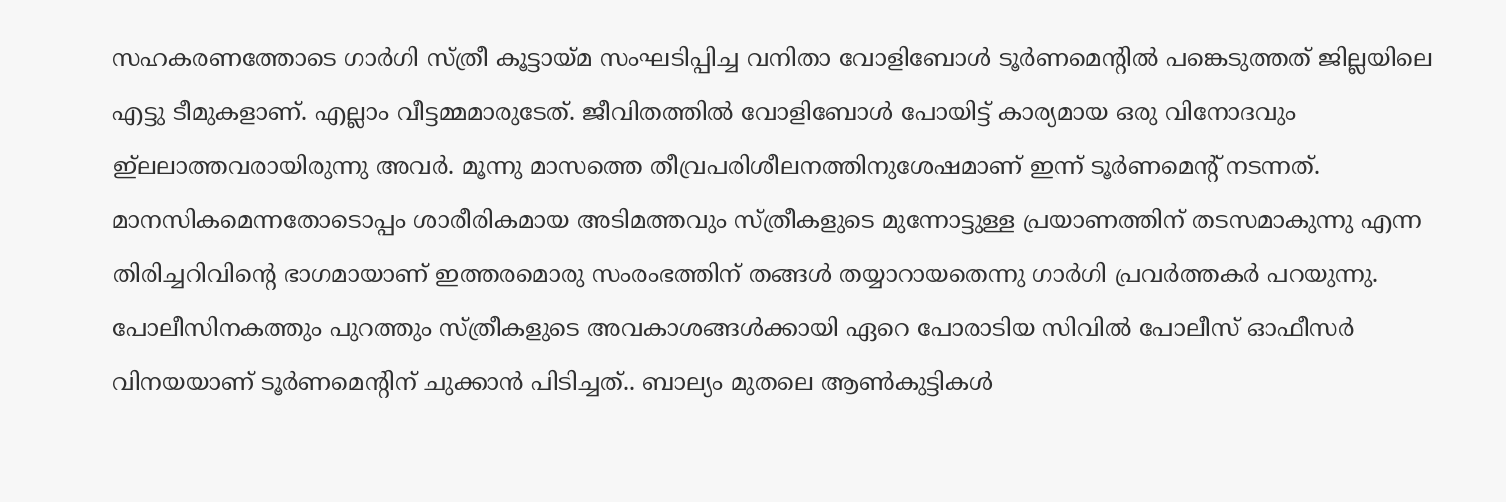സഹകരണത്തോടെ ഗാര്‍ഗി സ്ത്രീ കൂട്ടായ്മ സംഘടിപ്പിച്ച വനിതാ വോളിബോള്‍ ടൂര്‍ണമെന്റില്‍ പങ്കെടുത്തത് ജില്ലയിലെ എട്ടു ടീമുകളാണ്. എല്ലാം വീട്ടമ്മമാരുടേത്. ജീവിതത്തില്‍ വോളിബോള്‍ പോയിട്ട് കാര്യമായ ഒരു വിനോദവും ഇ്‌ലലാത്തവരായിരുന്നു അവര്‍. മൂന്നു മാസത്തെ തീവ്രപരിശീലനത്തിനുശേഷമാണ് ഇന്ന് ടൂര്‍ണമെന്റ് നടന്നത്.
മാനസികമെന്നതോടൊപ്പം ശാരീരികമായ അടിമത്തവും സ്ത്രീകളുടെ മുന്നോട്ടുള്ള പ്രയാണത്തിന് തടസമാകുന്നു എന്ന തിരിച്ചറിവിന്റെ ഭാഗമായാണ് ഇത്തരമൊരു സംരംഭത്തിന് തങ്ങള്‍ തയ്യാറായതെന്നു ഗാര്‍ഗി പ്രവര്‍ത്തകര്‍ പറയുന്നു. പോലീസിനകത്തും പുറത്തും സ്ത്രീകളുടെ അവകാശങ്ങള്‍ക്കായി ഏറെ പോരാടിയ സിവില്‍ പോലീസ് ഓഫീസര്‍ വിനയയാണ് ടൂര്‍ണമെന്റിന് ചുക്കാന്‍ പിടിച്ചത്.. ബാല്യം മുതലെ ആണ്‍കുട്ടികള്‍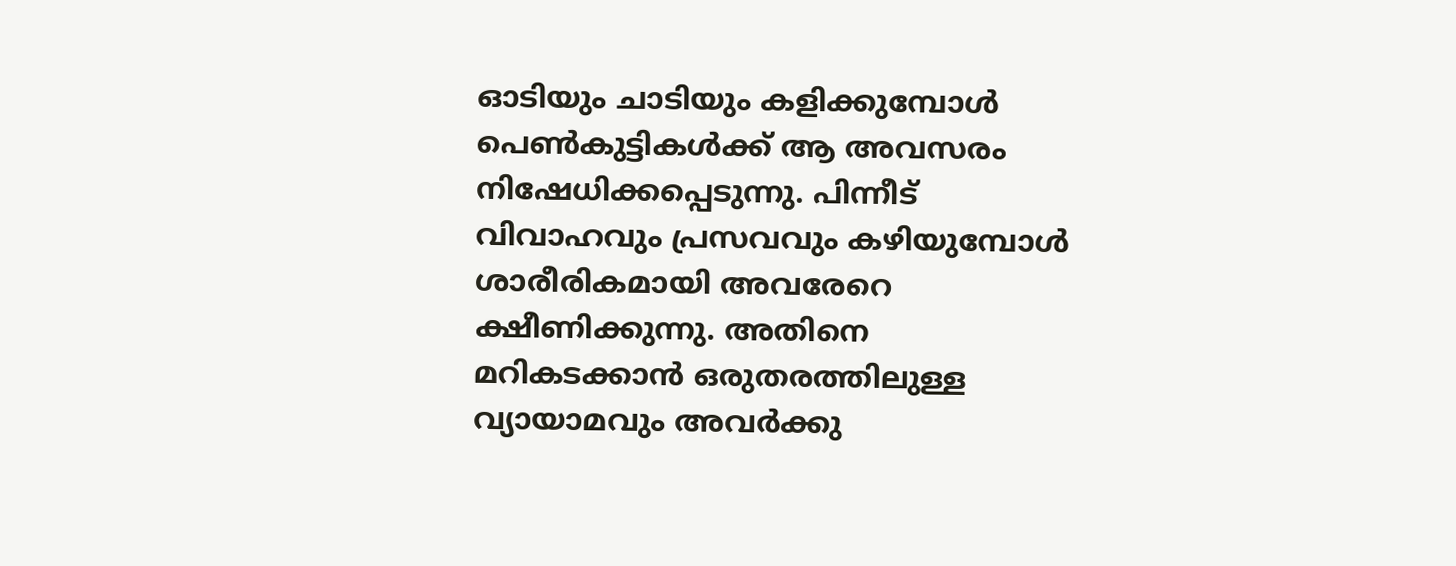ഓടിയും ചാടിയും കളിക്കുമ്പോള്‍ പെണ്‍കുട്ടികള്‍ക്ക് ആ അവസരം നിഷേധിക്കപ്പെടുന്നു. പിന്നീട് വിവാഹവും പ്രസവവും കഴിയുമ്പോള്‍ ശാരീരികമായി അവരേറെ ക്ഷീണിക്കുന്നു. അതിനെ മറികടക്കാന്‍ ഒരുതരത്തിലുള്ള വ്യായാമവും അവര്‍ക്കു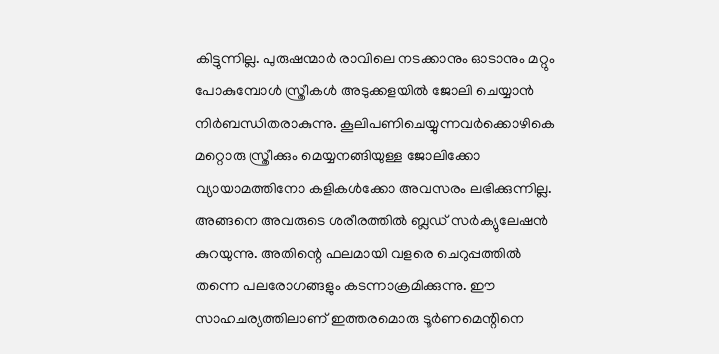കിട്ടുന്നില്ല. പുരുഷന്മാര്‍ രാവിലെ നടക്കാനും ഓടാനും മറ്റും പോകുമ്പോള്‍ സ്ത്രീകള്‍ അടുക്കളയില്‍ ജോലി ചെയ്യാന്‍ നിര്‍ബന്ധിതരാകുന്നു. കൂലിപണിചെയ്യുന്നവര്‍ക്കൊഴികെ മറ്റൊരു സ്ത്രീക്കും മെയ്യനങ്ങിയുള്ള ജോലിക്കോ വ്യായാമത്തിനോ കളികള്‍ക്കോ അവസരം ലഭിക്കുന്നില്ല. അങ്ങനെ അവരുടെ ശരീരത്തില്‍ ബ്ലഡ് സര്‍ക്യുലേഷന്‍ കുറയുന്നു. അതിന്റെ ഫലമായി വളരെ ചെറുപ്പത്തില്‍ തന്നെ പലരോഗങ്ങളും കടന്നാക്രമിക്കുന്നു. ഈ സാഹചര്യത്തിലാണ് ഇത്തരമൊരു ടൂര്‍ണമെന്റിനെ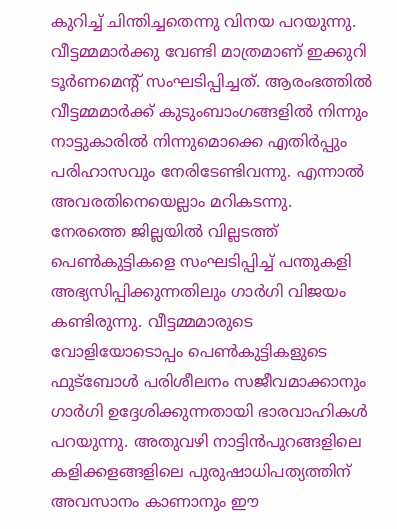കുറിച്ച് ചിന്തിച്ചതെന്നു വിനയ പറയുന്നു. വീട്ടമ്മമാര്‍ക്കു വേണ്ടി മാത്രമാണ് ഇക്കുറി ടൂര്‍ണമെന്റ് സംഘടിപ്പിച്ചത്. ആരംഭത്തില്‍ വീട്ടമ്മമാര്‍ക്ക് കുടുംബാംഗങ്ങളില്‍ നിന്നും നാട്ടുകാരില്‍ നിന്നുമൊക്കെ എതിര്‍പ്പും പരിഹാസവും നേരിടേണ്ടിവന്നു. എന്നാല്‍ അവരതിനെയെല്ലാം മറികടന്നു.
നേരത്തെ ജില്ലയില്‍ വില്ലടത്ത് പെണ്‍കുട്ടികളെ സംഘടിപ്പിച്ച് പന്തുകളി അഭ്യസിപ്പിക്കുന്നതിലും ഗാര്‍ഗി വിജയം കണ്ടിരുന്നു. വീട്ടമ്മമാരുടെ വോളിയോടൊപ്പം പെണ്‍കുട്ടികളുടെ ഫുട്‌ബോള്‍ പരിശീലനം സജീവമാക്കാനും ഗാര്‍ഗി ഉദ്ദേശിക്കുന്നതായി ഭാരവാഹികള്‍ പറയുന്നു. അതുവഴി നാട്ടിന്‍പുറങ്ങളിലെ കളിക്കളങ്ങളിലെ പുരുഷാധിപത്യത്തിന് അവസാനം കാണാനും ഈ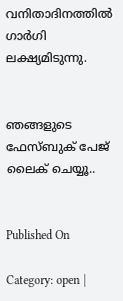വനിതാദിനത്തില്‍ ഗാര്‍ഗി ലക്ഷ്യമിടുന്നു.


ഞങ്ങളുടെ ഫേസ്ബുക് പേജ് ലൈക് ചെയ്യൂ..


Published On

Category: open |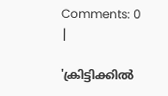Comments: 0 |

'ക്രിട്ടിക്കില്‍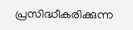പ്രസിദ്ധീകരിക്കുന്ന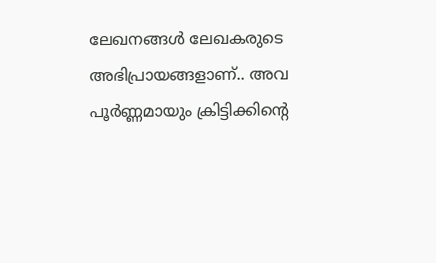ലേഖനങ്ങള്‍ ലേഖകരുടെ അഭിപ്രായങ്ങളാണ്.. അവ പൂര്‍ണ്ണമായും ക്രിട്ടിക്കിന്റെ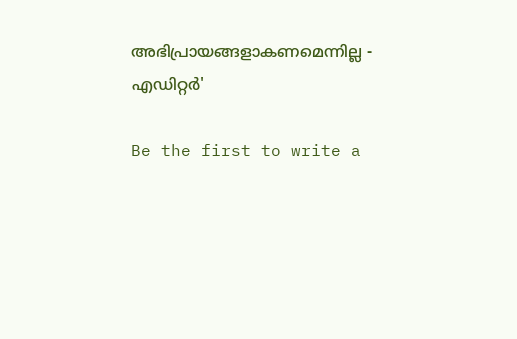അഭിപ്രായങ്ങളാകണമെന്നില്ല - എഡിറ്റര്‍'

Be the first to write a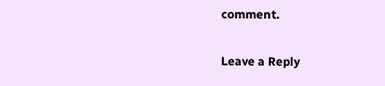comment.

Leave a Reply